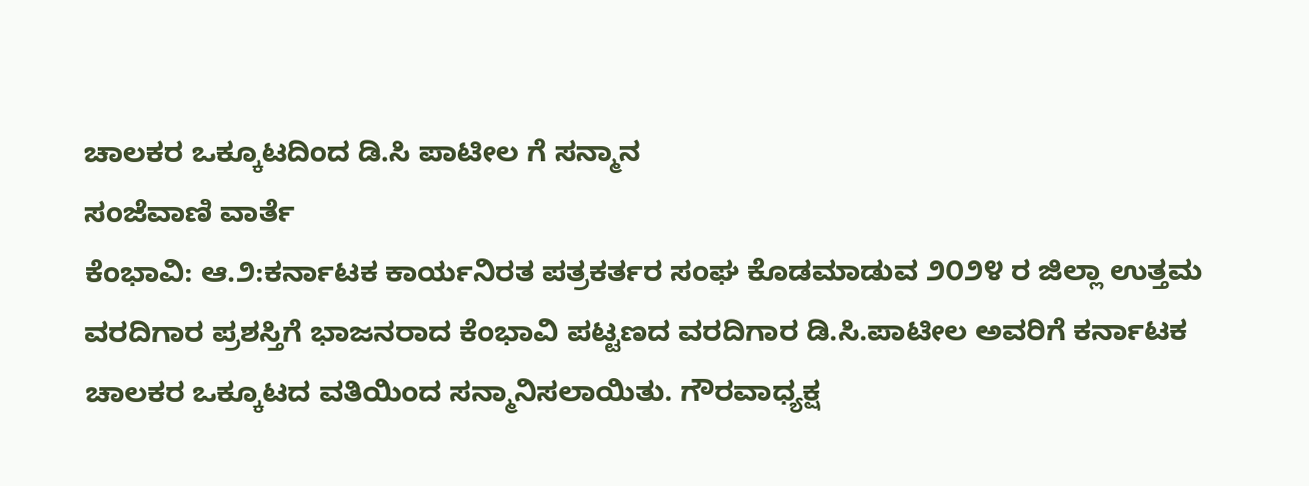ಚಾಲಕರ ಒಕ್ಕೂಟದಿಂದ ಡಿ.ಸಿ ಪಾಟೀಲ ಗೆ ಸನ್ಮಾನ
ಸಂಜೆವಾಣಿ ವಾರ್ತೆ
ಕೆಂಭಾವಿ: ಆ.೨:ಕರ್ನಾಟಕ ಕಾರ್ಯನಿರತ ಪತ್ರಕರ್ತರ ಸಂಘ ಕೊಡಮಾಡುವ ೨೦೨೪ ರ ಜಿಲ್ಲಾ ಉತ್ತಮ ವರದಿಗಾರ ಪ್ರಶಸ್ತಿಗೆ ಭಾಜನರಾದ ಕೆಂಭಾವಿ ಪಟ್ಟಣದ ವರದಿಗಾರ ಡಿ.ಸಿ.ಪಾಟೀಲ ಅವರಿಗೆ ಕರ್ನಾಟಕ ಚಾಲಕರ ಒಕ್ಕೂಟದ ವತಿಯಿಂದ ಸನ್ಮಾನಿಸಲಾಯಿತು. ಗೌರವಾಧ್ಯಕ್ಷ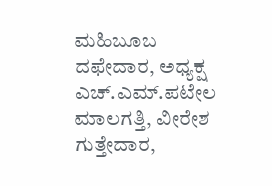ಮಹಿಬೂಬ ದಫೇದಾರ, ಅಧ್ಯಕ್ಷ ಎಚ್.ಎಮ್.ಪಟೇಲ ಮಾಲಗತ್ತಿ, ವೀರೇಶ ಗುತ್ತೇದಾರ,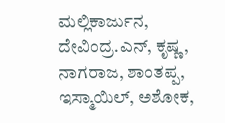ಮಲ್ಲಿಕಾರ್ಜುನ, ದೇವಿಂದ್ರ.ಎನ್, ಕೃಷ್ಣ, ನಾಗರಾಜ, ಶಾಂತಪ್ಪ, ಇಸ್ಮಾಯಿಲ್, ಅಶೋಕ,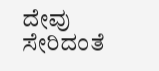ದೇವು ಸೇರಿದಂತೆ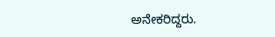ಅನೇಕರಿದ್ದರು.